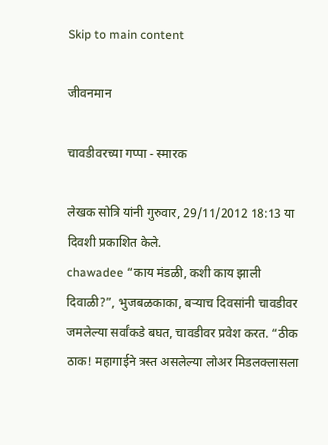Skip to main content

जीवनमान

चावडीवरच्या गप्पा - स्मारक

लेखक सोत्रि यांनी गुरुवार, 29/11/2012 18:13 या दिवशी प्रकाशित केले.
chawadee “काय मंडळी, कशी काय झाली दिवाळी?”, भुजबळकाका, बर्‍याच दिवसांनी चावडीवर जमलेल्या सर्वांकडे बघत, चावडीवर प्रवेश करत. “ठीक ठाक! महागाईने त्रस्त असलेल्या लोअर मिडलक्लासला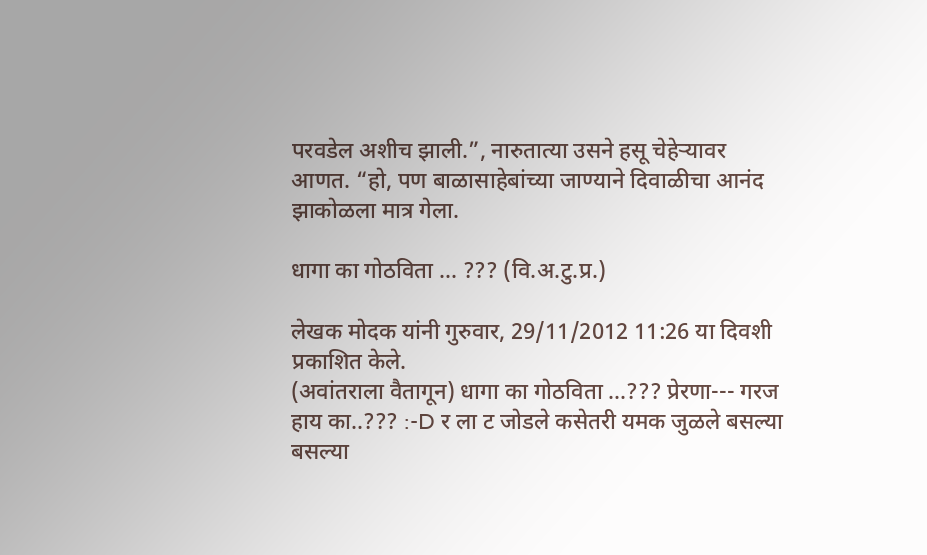परवडेल अशीच झाली.”, नारुतात्या उसने हसू चेहेर्‍यावर आणत. “हो, पण बाळासाहेबांच्या जाण्याने दिवाळीचा आनंद झाकोळला मात्र गेला.

धागा का गोठविता ... ??? (वि.अ.टु.प्र.)

लेखक मोदक यांनी गुरुवार, 29/11/2012 11:26 या दिवशी प्रकाशित केले.
(अवांतराला वैतागून) धागा का गोठविता ...??? प्रेरणा--- गरज हाय का..??? :-D र ला ट जोडले कसेतरी यमक जुळले बसल्या बसल्या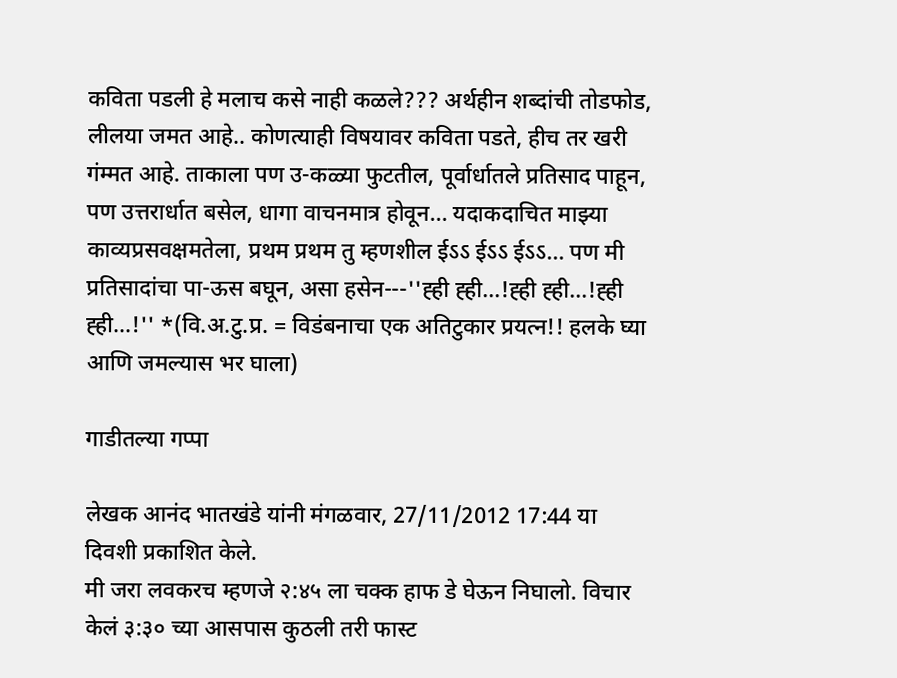कविता पडली हे मलाच कसे नाही कळले??? अर्थहीन शब्दांची तोडफोड, लीलया जमत आहे.. कोणत्याही विषयावर कविता पडते, हीच तर खरी गंम्मत आहे. ताकाला पण उ-कळ्या फुटतील, पूर्वार्धातले प्रतिसाद पाहून, पण उत्तरार्धात बसेल, धागा वाचनमात्र होवून... यदाकदाचित माझ्या काव्यप्रसवक्षमतेला, प्रथम प्रथम तु म्हणशील ईऽऽ ईऽऽ ईऽऽ... पण मी प्रतिसादांचा पा-ऊस बघून, असा हसेन---''ह्ही ह्ही...!ह्ही ह्ही...!ह्ही ह्ही...!'' *(वि.अ.टु.प्र. = विडंबनाचा एक अतिटुकार प्रयत्न!! हलके घ्या आणि जमल्यास भर घाला)

गाडीतल्या गप्पा

लेखक आनंद भातखंडे यांनी मंगळवार, 27/11/2012 17:44 या दिवशी प्रकाशित केले.
मी जरा लवकरच म्हणजे २:४५ ला चक्क हाफ डे घेऊन निघालो. विचार केलं ३:३० च्या आसपास कुठली तरी फास्ट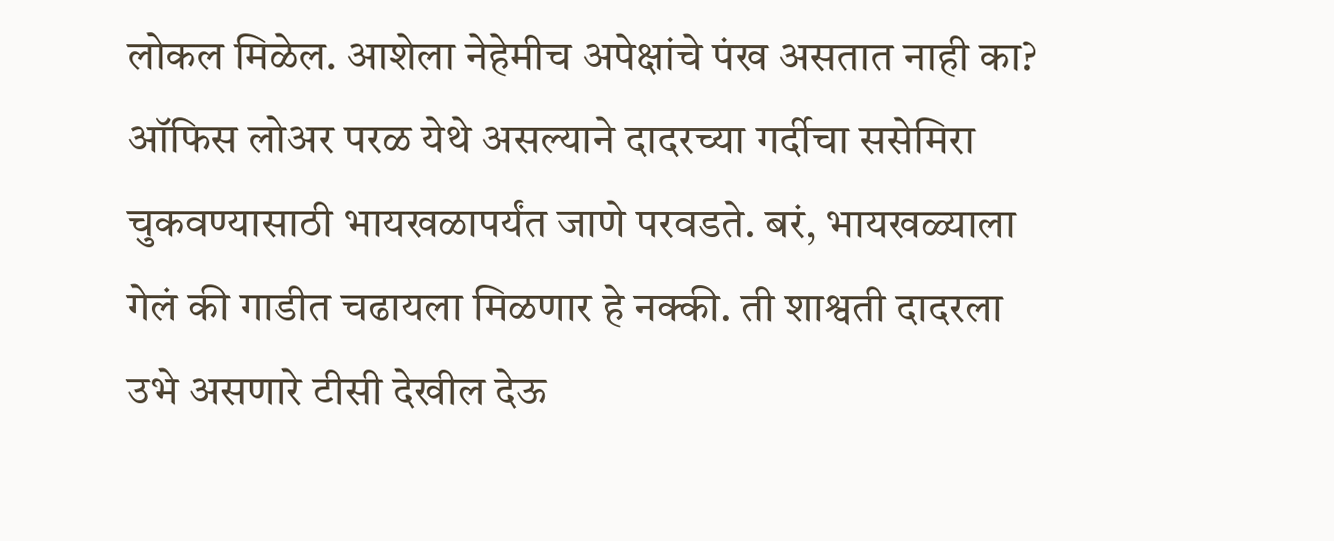लोकल मिळेल. आशेला नेहेमीच अपेक्षांचे पंख असतात नाही का? ऑफिस लोअर परळ येथे असल्याने दादरच्या गर्दीचा ससेमिरा चुकवण्यासाठी भायखळापर्यंत जाणे परवडते. बरं, भायखळ्याला गेलं की गाडीत चढायला मिळणार हे नक्की. ती शाश्वती दादरला उभे असणारे टीसी देखील देऊ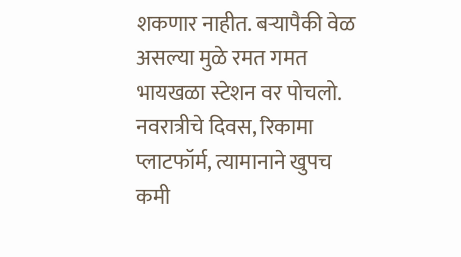शकणार नाहीत. बऱ्यापैकी वेळ असल्या मुळे रमत गमत भायखळा स्टेशन वर पोचलो. नवरात्रीचे दिवस, रिकामा प्लाटफॉर्म, त्यामानाने खुपच कमी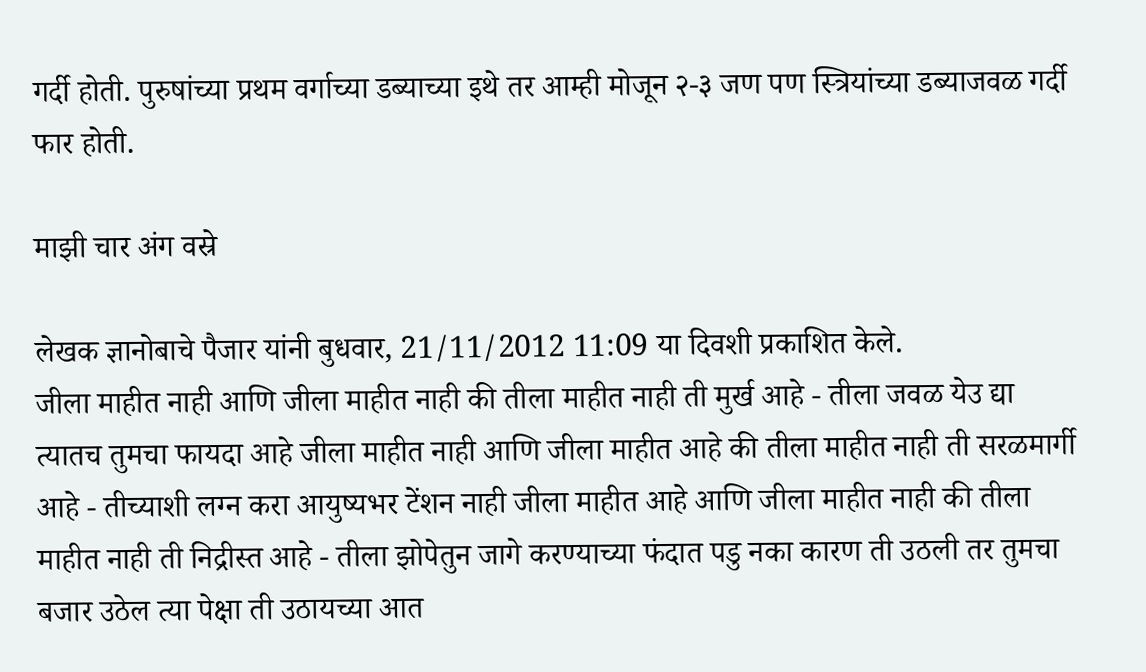गर्दी होती. पुरुषांच्या प्रथम वर्गाच्या डब्याच्या इथे तर आम्ही मोजून २-३ जण पण स्त्रियांच्या डब्याजवळ गर्दी फार होती.

माझी चार अंग वस्रे

लेखक ज्ञानोबाचे पैजार यांनी बुधवार, 21/11/2012 11:09 या दिवशी प्रकाशित केले.
जीला माहीत नाही आणि जीला माहीत नाही की तीला माहीत नाही ती मुर्ख आहे - तीला जवळ येउ द्या त्यातच तुमचा फायदा आहे जीला माहीत नाही आणि जीला माहीत आहे की तीला माहीत नाही ती सरळमार्गी आहे - तीच्याशी लग्न करा आयुष्यभर टेंशन नाही जीला माहीत आहे आणि जीला माहीत नाही की तीला माहीत नाही ती निद्रीस्त आहे - तीला झोपेतुन जागे करण्याच्या फंदात पडु नका कारण ती उठली तर तुमचा बजार उठेल त्या पेक्षा ती उठायच्या आत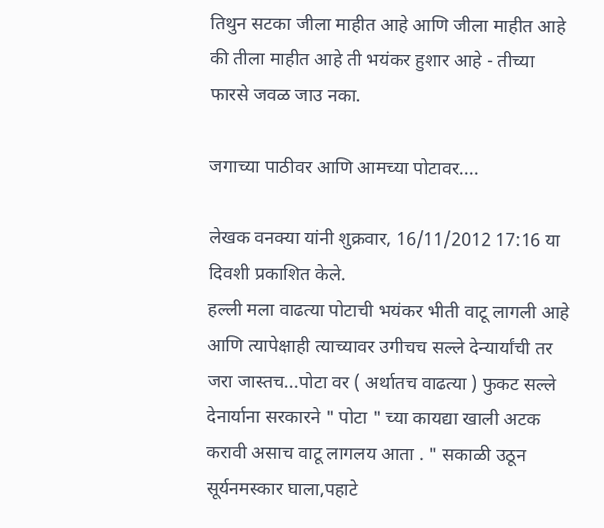तिथुन सटका जीला माहीत आहे आणि जीला माहीत आहे की तीला माहीत आहे ती भयंकर हुशार आहे - तीच्या फारसे जवळ जाउ नका.

जगाच्या पाठीवर आणि आमच्या पोटावर....

लेखक वनक्या यांनी शुक्रवार, 16/11/2012 17:16 या दिवशी प्रकाशित केले.
हल्ली मला वाढत्या पोटाची भयंकर भीती वाटू लागली आहे आणि त्यापेक्षाही त्याच्यावर उगीचच सल्ले देन्यार्यांची तर जरा जास्तच...पोटा वर ( अर्थातच वाढत्या ) फुकट सल्ले देनार्याना सरकारने " पोटा " च्या कायद्या खाली अटक करावी असाच वाटू लागलय आता . " सकाळी उठून सूर्यनमस्कार घाला,पहाटे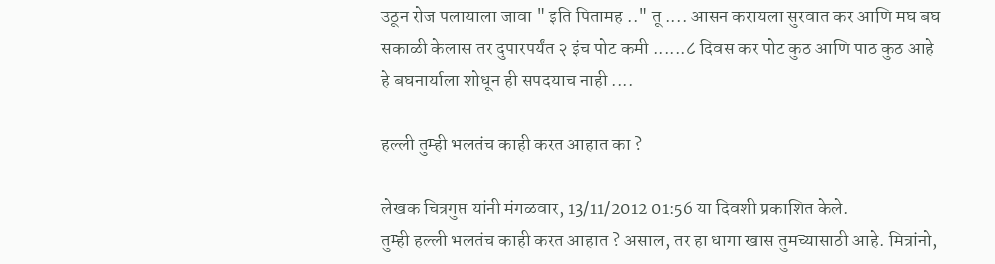उठून रोज पलायाला जावा " इति पितामह .." तू .... आसन करायला सुरवात कर आणि मघ बघ सकाळी केलास तर दुपारपर्यंत २ इंच पोट कमी ......८ दिवस कर पोट कुठ आणि पाठ कुठ आहे हे बघनार्याला शोधून ही सपदयाच नाही ....

हल्ली तुम्ही भलतंच काही करत आहात का ?

लेखक चित्रगुप्त यांनी मंगळवार, 13/11/2012 01:56 या दिवशी प्रकाशित केले.
तुम्ही हल्ली भलतंच काही करत आहात ? असाल, तर हा धागा खास तुमच्यासाठी आहे. मित्रांनो,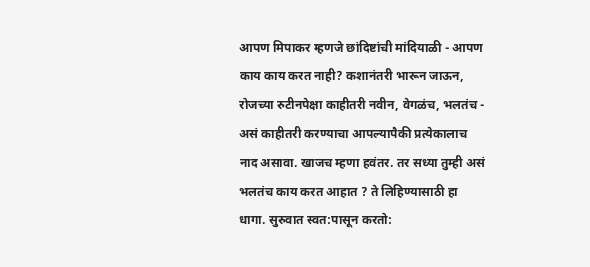आपण मिपाकर म्हणजे छांदिष्टांची मांदियाळी - आपण काय काय करत नाही? कशानंतरी भारून जाऊन, रोजच्या रुटीनपेक्षा काहीतरी नवीन, वेगळंच, भलतंच - असं काहीतरी करण्याचा आपल्यापैकी प्रत्येकालाच नाद असावा. खाजच म्हणा हवंतर. तर सध्या तुम्ही असं भलतंच काय करत आहात ? ते लिहिण्यासाठी हा धागा. सुरुवात स्वत:पासून करतो: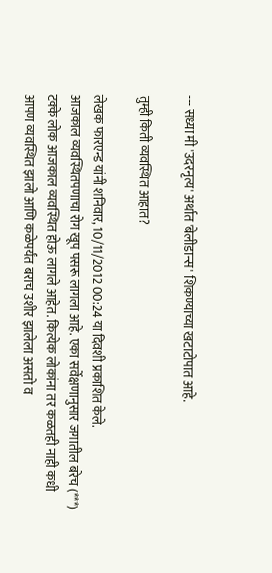--- सध्या मी 'उदरनृत्य' अर्थात 'बेलीडान्स' शिकण्याच्या खटाटोपात आहे.

तुम्ही किती व्यवस्थित आहात?

लेखक फारएन्ड यांनी शनिवार, 10/11/2012 00:24 या दिवशी प्रकाशित केले.
आजकाल व्यवस्थितपणाचा रोग खूप पसरू लागला आहे. एका सर्वेक्षणानुसार जगातील बरेच (***) टक्के लोक आजकाल व्यवस्थित होऊ लागले आहेत. कित्येक लोकांना तर कळतही नाही कधी आपण व्यवस्थित झालो आणि कळेपर्यंत बराच उशीर झालेला असतो व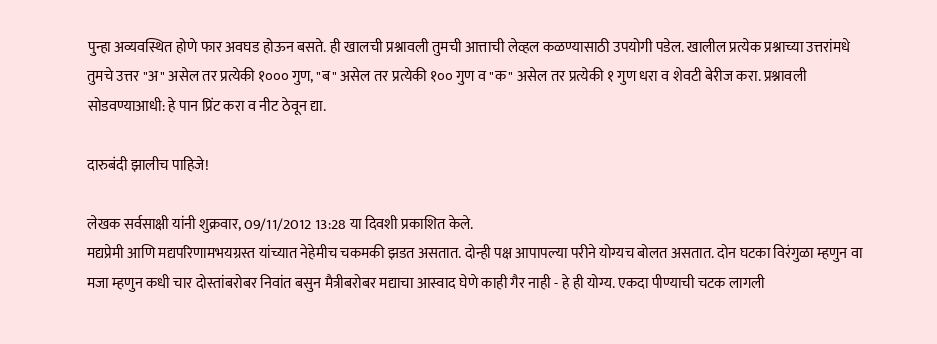पुन्हा अव्यवस्थित होणे फार अवघड होऊन बसते. ही खालची प्रश्नावली तुमची आत्ताची लेव्हल कळण्यासाठी उपयोगी पडेल. खालील प्रत्येक प्रश्नाच्या उत्तरांमधे तुमचे उत्तर "अ" असेल तर प्रत्येकी १००० गुण, "ब" असेल तर प्रत्येकी १०० गुण व "क" असेल तर प्रत्येकी १ गुण धरा व शेवटी बेरीज करा. प्रश्नावली सोडवण्याआधी: हे पान प्रिंट करा व नीट ठेवून द्या.

दारुबंदी झालीच पाहिजे!

लेखक सर्वसाक्षी यांनी शुक्रवार, 09/11/2012 13:28 या दिवशी प्रकाशित केले.
मद्यप्रेमी आणि मद्यपरिणामभयग्रस्त यांच्यात नेहेमीच चकमकी झडत असतात. दोन्ही पक्ष आपापल्या परीने योग्यच बोलत असतात. दोन घटका विरंगुळा म्हणुन वा मजा म्हणुन कधी चार दोस्तांबरोबर निवांत बसुन मैत्रीबरोबर मद्याचा आस्वाद घेणे काही गैर नाही - हे ही योग्य. एकदा पीण्याची चटक लागली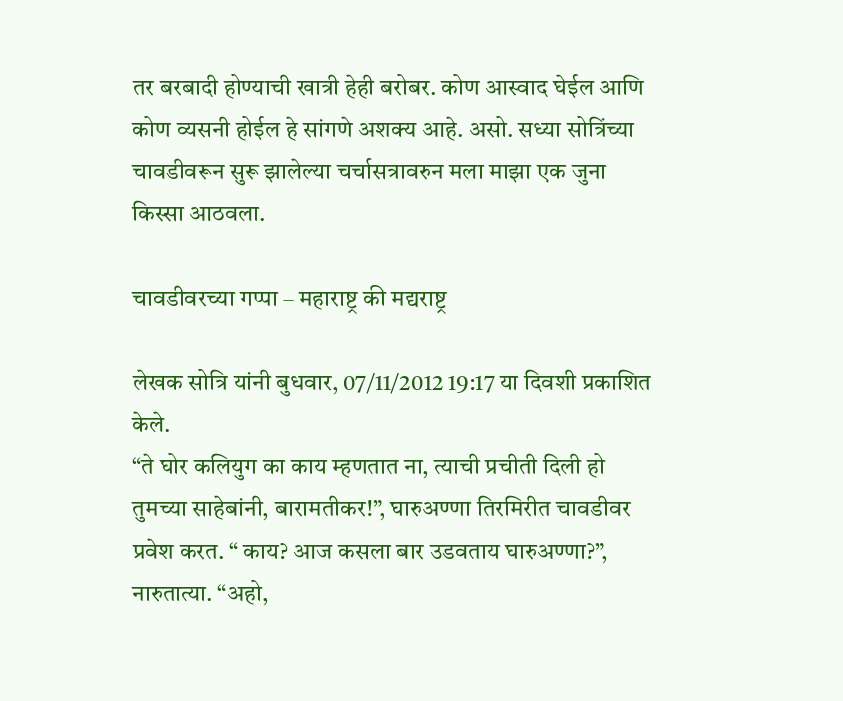तर बरबादी होण्याची खात्री हेही बरोबर. कोण आस्वाद घेईल आणि कोण व्यसनी होईल हे सांगणे अशक्य आहे. असो. सध्या सोत्रिंच्या चावडीवरून सुरू झालेल्या चर्चासत्रावरुन मला माझा एक जुना किस्सा आठवला.

चावडीवरच्या गप्पा – महाराष्ट्र की मद्यराष्ट्र

लेखक सोत्रि यांनी बुधवार, 07/11/2012 19:17 या दिवशी प्रकाशित केले.
“ते घोर कलियुग का काय म्हणतात ना, त्याची प्रचीती दिली हो तुमच्या साहेबांनी, बारामतीकर!”, घारुअण्णा तिरमिरीत चावडीवर प्रवेश करत. “ काय? आज कसला बार उडवताय घारुअण्णा?”, नारुतात्या. “अहो,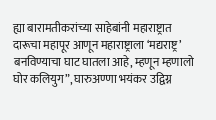ह्या बारामतीकरांच्या साहेबांनी महाराष्ट्रात दारूचा महापूर आणून महाराष्ट्राला ‘मद्यराष्ट्र’ बनविण्याचा घाट घातला आहे, म्हणून म्हणालो घोर कलियुग”, घारुअण्णा भयंकर उद्विग्न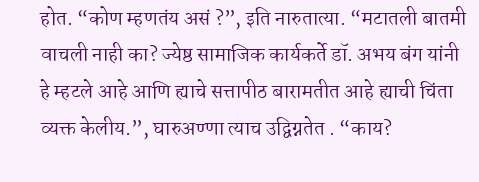होत. “कोण म्हणतंय असं ?”, इति नारुतात्या. “मटातली बातमी वाचली नाही का? ज्येष्ठ सामाजिक कार्यकर्ते डॉ. अभय बंग यांनी हे म्हटले आहे आणि ह्याचे सत्तापीठ बारामतीत आहे ह्याची चिंता व्यक्त केलीय.”, घारुअण्णा त्याच उद्विग्नतेत . “काय?